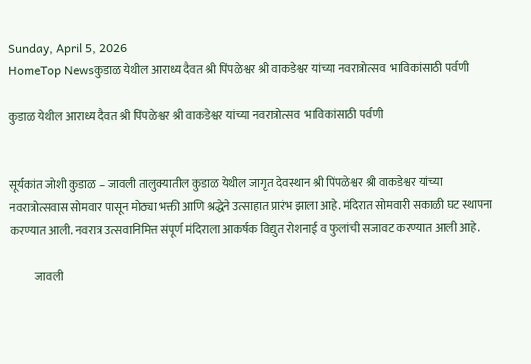Sunday, April 5, 2026
HomeTop Newsकुडाळ येथील आराध्य दैवत श्री पिंपळेश्वर श्री वाकडेश्वर यांच्या नवरात्रोत्सव  भाविकांसाठी पर्वणी

कुडाळ येथील आराध्य दैवत श्री पिंपळेश्वर श्री वाकडेश्वर यांच्या नवरात्रोत्सव  भाविकांसाठी पर्वणी


सूर्यकांत जोशी कुडाळ – जावली तालुक्यातील कुडाळ येथील जागृत देवस्थान श्री पिंपळेश्वर श्री वाकडेश्वर यांच्या नवरात्रोत्सवास सोमवार पासून मोठ्या भक्ती आणि श्रद्धेने उत्साहात प्रारंभ झाला आहे. मंदिरात सोमवारी सकाळी घट स्थापना करण्यात आली. नवरात्र उत्सवानिमित्त संपूर्ण मंदिराला आकर्षक विद्युत रोशनाई व फुलांची सजावट करण्यात आली आहे.

           जावली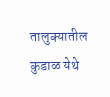तालुक्यातील कुडाळ येथे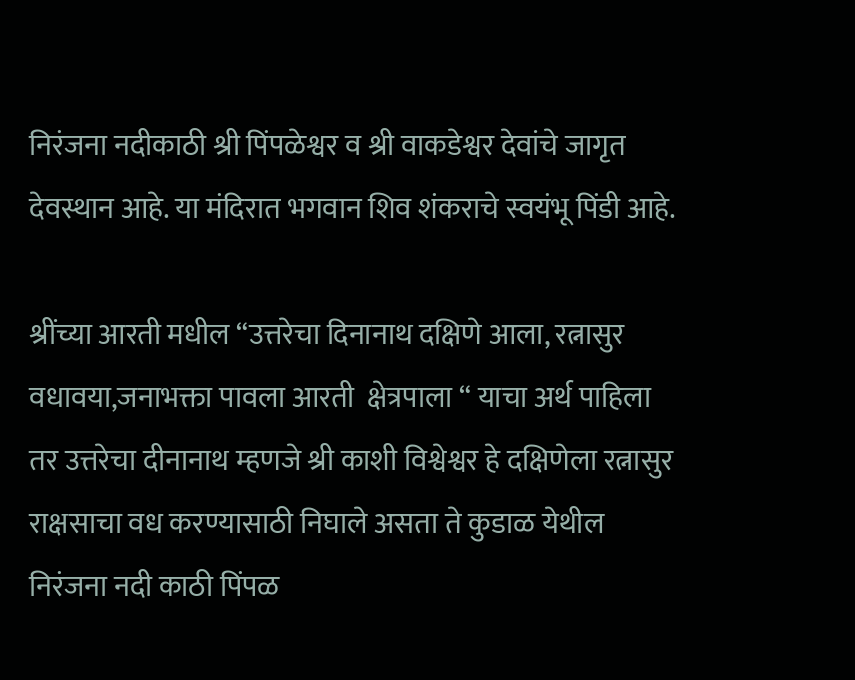निरंजना नदीकाठी श्री पिंपळेश्वर व श्री वाकडेश्वर देवांचे जागृत देवस्थान आहे. या मंदिरात भगवान शिव शंकराचे स्वयंभू पिंडी आहे.

श्रींच्या आरती मधील “उत्तरेचा दिनानाथ दक्षिणे आला, रत्नासुर वधावया,जनाभक्ता पावला आरती  क्षेत्रपाला “ याचा अर्थ पाहिला तर उत्तरेचा दीनानाथ म्हणजे श्री काशी विश्वेश्वर हे दक्षिणेला रत्नासुर राक्षसाचा वध करण्यासाठी निघाले असता ते कुडाळ येथील निरंजना नदी काठी पिंपळ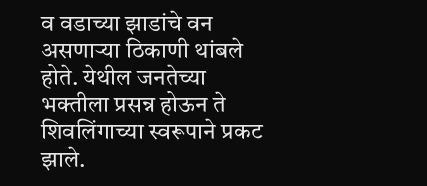व वडाच्या झाडांचे वन असणाऱ्या ठिकाणी थांबले होते. येथील जनतेच्या भक्तीला प्रसन्न होऊन ते  शिवलिंगाच्या स्वरूपाने प्रकट झाले.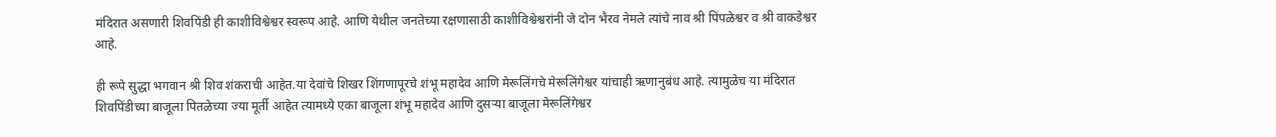मंदिरात असणारी शिवपिंडी ही काशीविश्वेश्वर स्वरूप आहे. आणि येथील जनतेच्या रक्षणासाठी काशीविश्वेश्वरांनी जे दोन भैरव नेमले त्यांचे नाव श्री पिंपळेश्वर व श्री वाकडेश्वर आहे.

ही रूपे सुद्धा भगवान श्री शिव शंकराची आहेत.या देवांचे शिखर शिंगणापूरचे शंभू महादेव आणि मेरूलिंगचे मेरूलिंगेश्वर यांचाही ऋणानुबंध आहे. त्यामुळेच या मंदिरात शिवपिंडीच्या बाजूला पितळेच्या ज्या मूर्ती आहेत त्यामध्ये एका बाजूला शंभू महादेव आणि दुसऱ्या बाजूला मेरूलिंगेश्वर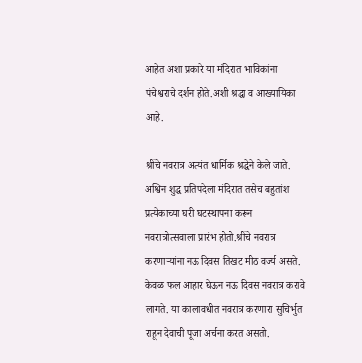आहेत अशा प्रकारे या मंदिरात भाविकांना पंचेश्वराचे दर्शन होते.अशी श्रद्धा व आख्यायिका आहे.

श्रींचे नवरात्र अत्यंत धार्मिक श्रद्धेने केले जाते. अश्विन शुद्ध प्रतिपदेला मंदिरात तसेच बहुतांश प्रत्येकाच्या घरी घटस्थापना करून नवरात्रोत्सवाला प्रारंभ होतो.श्रींचे नवरात्र करणाऱ्यांना नऊ दिवस तिखट मीठ वर्ज्य असते. केवळ फल आहार घेऊन नऊ दिवस नवरात्र करावे लागते. या कालावधीत नवरात्र करणारा सुचिर्भुत राहून देवाची पूजा अर्चना करत असतो.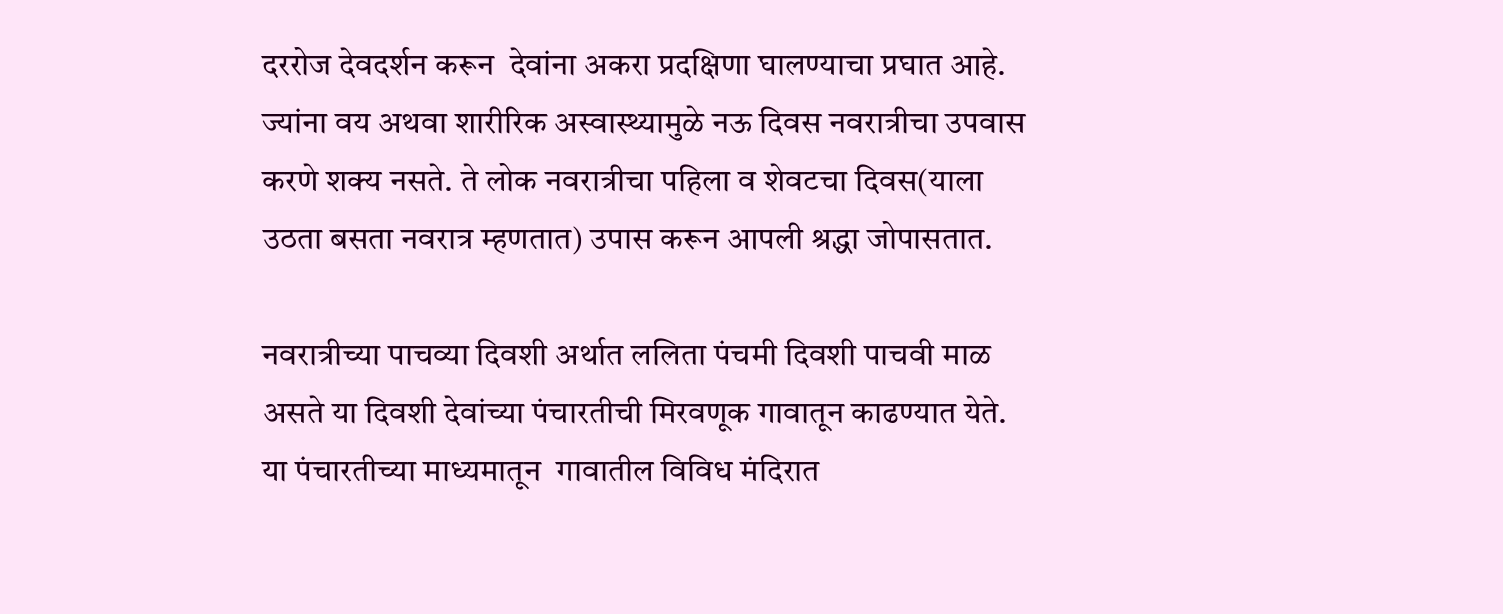दररोज देवदर्शन करून  देवांना अकरा प्रदक्षिणा घालण्याचा प्रघात आहे. ज्यांना वय अथवा शारीरिक अस्वास्थ्यामुळे नऊ दिवस नवरात्रीचा उपवास करणे शक्य नसते. ते लोक नवरात्रीचा पहिला व शेवटचा दिवस(याला उठता बसता नवरात्र म्हणतात) उपास करून आपली श्रद्धा जोपासतात.

नवरात्रीच्या पाचव्या दिवशी अर्थात ललिता पंचमी दिवशी पाचवी माळ असते या दिवशी देवांच्या पंचारतीची मिरवणूक गावातून काढण्यात येते. या पंचारतीच्या माध्यमातून  गावातील विविध मंदिरात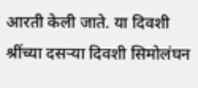आरती केली जाते. या दिवशी  श्रींच्या दसऱ्या दिवशी सिमोलंघन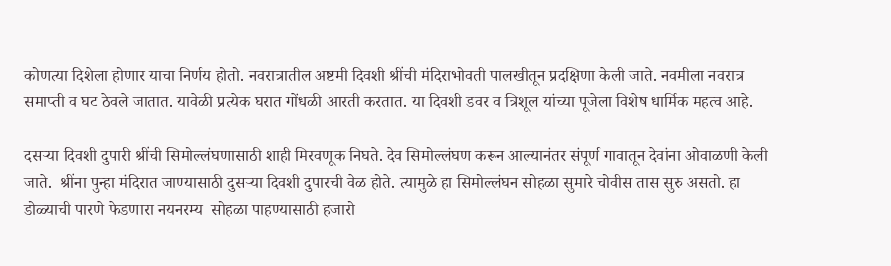कोणत्या दिशेला होणार याचा निर्णय होतो. नवरात्रातील अष्टमी दिवशी श्रींची मंदिराभोवती पालखीतून प्रदक्षिणा केली जाते. नवमीला नवरात्र समाप्ती व घट ठेवले जातात. यावेळी प्रत्येक घरात गोंधळी आरती करतात. या दिवशी डवर व त्रिशूल यांच्या पूजेला विशेष धार्मिक महत्व आहे.

दसऱ्या दिवशी दुपारी श्रींची सिमोल्लंघणासाठी शाही मिरवणूक निघते. देव सिमोल्लंघण करून आल्यानंतर संपूर्ण गावातून देवांना ओवाळणी केली जाते.  श्रींना पुन्हा मंदिरात जाण्यासाठी दुसऱ्या दिवशी दुपारची वेळ होते. त्यामुळे हा सिमोल्लंघन सोहळा सुमारे चोवीस तास सुरु असतो. हा डोळ्याची पारणे फेडणारा नयनरम्य  सोहळा पाहण्यासाठी हजारो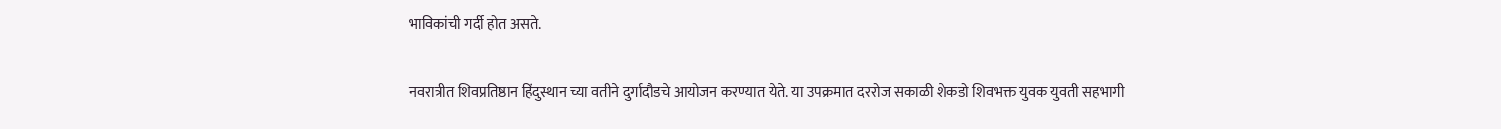भाविकांची गर्दी होत असते.

नवरात्रीत शिवप्रतिष्ठान हिंदुस्थान च्या वतीने दुर्गादौडचे आयोजन करण्यात येते. या उपक्रमात दररोज सकाळी शेकडो शिवभक्त युवक युवती सहभागी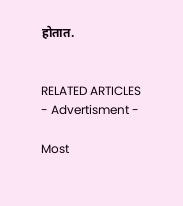होतात.


RELATED ARTICLES
- Advertisment -

Most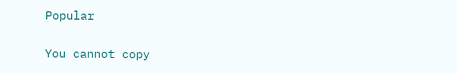Popular

You cannot copy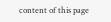content of this page